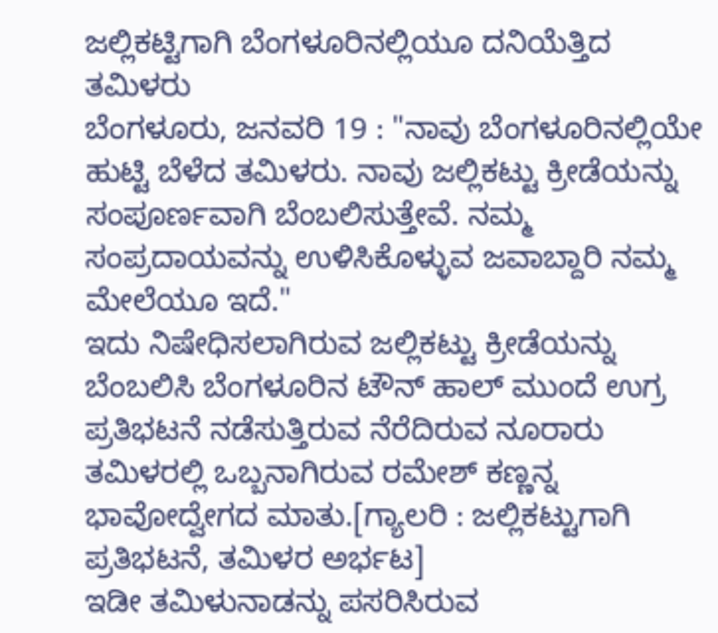ಜಲ್ಲಿಕಟ್ಟಿಗಾಗಿ ಬೆಂಗಳೂರಿನಲ್ಲಿಯೂ ದನಿಯೆತ್ತಿದ ತಮಿಳರು
ಬೆಂಗಳೂರು, ಜನವರಿ 19 : "ನಾವು ಬೆಂಗಳೂರಿನಲ್ಲಿಯೇ ಹುಟ್ಟಿ ಬೆಳೆದ ತಮಿಳರು. ನಾವು ಜಲ್ಲಿಕಟ್ಟು ಕ್ರೀಡೆಯನ್ನು ಸಂಪೂರ್ಣವಾಗಿ ಬೆಂಬಲಿಸುತ್ತೇವೆ. ನಮ್ಮ ಸಂಪ್ರದಾಯವನ್ನು ಉಳಿಸಿಕೊಳ್ಳುವ ಜವಾಬ್ದಾರಿ ನಮ್ಮ ಮೇಲೆಯೂ ಇದೆ."
ಇದು ನಿಷೇಧಿಸಲಾಗಿರುವ ಜಲ್ಲಿಕಟ್ಟು ಕ್ರೀಡೆಯನ್ನು ಬೆಂಬಲಿಸಿ ಬೆಂಗಳೂರಿನ ಟೌನ್ ಹಾಲ್ ಮುಂದೆ ಉಗ್ರ ಪ್ರತಿಭಟನೆ ನಡೆಸುತ್ತಿರುವ ನೆರೆದಿರುವ ನೂರಾರು ತಮಿಳರಲ್ಲಿ ಒಬ್ಬನಾಗಿರುವ ರಮೇಶ್ ಕಣ್ಣನ್ನ ಭಾವೋದ್ವೇಗದ ಮಾತು.[ಗ್ಯಾಲರಿ : ಜಲ್ಲಿಕಟ್ಟುಗಾಗಿ ಪ್ರತಿಭಟನೆ, ತಮಿಳರ ಅರ್ಭಟ]
ಇಡೀ ತಮಿಳುನಾಡನ್ನು ಪಸರಿಸಿರುವ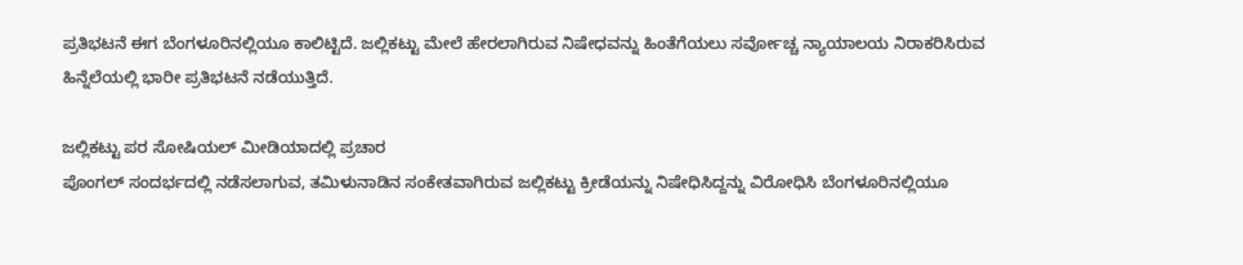ಪ್ರತಿಭಟನೆ ಈಗ ಬೆಂಗಳೂರಿನಲ್ಲಿಯೂ ಕಾಲಿಟ್ಟಿದೆ. ಜಲ್ಲಿಕಟ್ಟು ಮೇಲೆ ಹೇರಲಾಗಿರುವ ನಿಷೇಧವನ್ನು ಹಿಂತೆಗೆಯಲು ಸರ್ವೋಚ್ಚ ನ್ಯಾಯಾಲಯ ನಿರಾಕರಿಸಿರುವ ಹಿನ್ನೆಲೆಯಲ್ಲಿ ಭಾರೀ ಪ್ರತಿಭಟನೆ ನಡೆಯುತ್ತಿದೆ.

ಜಲ್ಲಿಕಟ್ಟು ಪರ ಸೋಷಿಯಲ್ ಮೀಡಿಯಾದಲ್ಲಿ ಪ್ರಚಾರ
ಪೊಂಗಲ್ ಸಂದರ್ಭದಲ್ಲಿ ನಡೆಸಲಾಗುವ, ತಮಿಳುನಾಡಿನ ಸಂಕೇತವಾಗಿರುವ ಜಲ್ಲಿಕಟ್ಟು ಕ್ರೀಡೆಯನ್ನು ನಿಷೇಧಿಸಿದ್ದನ್ನು ವಿರೋಧಿಸಿ ಬೆಂಗಳೂರಿನಲ್ಲಿಯೂ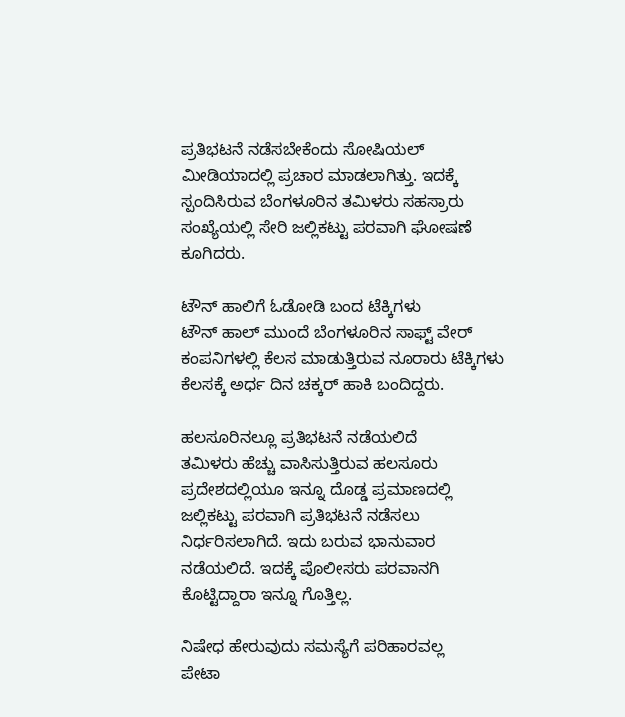ಪ್ರತಿಭಟನೆ ನಡೆಸಬೇಕೆಂದು ಸೋಷಿಯಲ್ ಮೀಡಿಯಾದಲ್ಲಿ ಪ್ರಚಾರ ಮಾಡಲಾಗಿತ್ತು. ಇದಕ್ಕೆ ಸ್ಪಂದಿಸಿರುವ ಬೆಂಗಳೂರಿನ ತಮಿಳರು ಸಹಸ್ರಾರು ಸಂಖ್ಯೆಯಲ್ಲಿ ಸೇರಿ ಜಲ್ಲಿಕಟ್ಟು ಪರವಾಗಿ ಘೋಷಣೆ ಕೂಗಿದರು.

ಟೌನ್ ಹಾಲಿಗೆ ಓಡೋಡಿ ಬಂದ ಟೆಕ್ಕಿಗಳು
ಟೌನ್ ಹಾಲ್ ಮುಂದೆ ಬೆಂಗಳೂರಿನ ಸಾಫ್ಟ್ ವೇರ್ ಕಂಪನಿಗಳಲ್ಲಿ ಕೆಲಸ ಮಾಡುತ್ತಿರುವ ನೂರಾರು ಟೆಕ್ಕಿಗಳು ಕೆಲಸಕ್ಕೆ ಅರ್ಧ ದಿನ ಚಕ್ಕರ್ ಹಾಕಿ ಬಂದಿದ್ದರು.

ಹಲಸೂರಿನಲ್ಲೂ ಪ್ರತಿಭಟನೆ ನಡೆಯಲಿದೆ
ತಮಿಳರು ಹೆಚ್ಚು ವಾಸಿಸುತ್ತಿರುವ ಹಲಸೂರು ಪ್ರದೇಶದಲ್ಲಿಯೂ ಇನ್ನೂ ದೊಡ್ಡ ಪ್ರಮಾಣದಲ್ಲಿ ಜಲ್ಲಿಕಟ್ಟು ಪರವಾಗಿ ಪ್ರತಿಭಟನೆ ನಡೆಸಲು ನಿರ್ಧರಿಸಲಾಗಿದೆ. ಇದು ಬರುವ ಭಾನುವಾರ ನಡೆಯಲಿದೆ. ಇದಕ್ಕೆ ಪೊಲೀಸರು ಪರವಾನಗಿ ಕೊಟ್ಟಿದ್ದಾರಾ ಇನ್ನೂ ಗೊತ್ತಿಲ್ಲ.

ನಿಷೇಧ ಹೇರುವುದು ಸಮಸ್ಯೆಗೆ ಪರಿಹಾರವಲ್ಲ
ಪೇಟಾ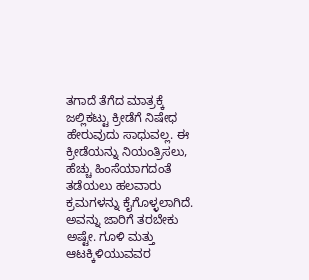ತಗಾದೆ ತೆಗೆದ ಮಾತ್ರಕ್ಕೆ ಜಲ್ಲಿಕಟ್ಟು ಕ್ರೀಡೆಗೆ ನಿಷೇಧ ಹೇರುವುದು ಸಾಧುವಲ್ಲ. ಈ ಕ್ರೀಡೆಯನ್ನು ನಿಯಂತ್ರಿಸಲು, ಹೆಚ್ಚು ಹಿಂಸೆಯಾಗದಂತೆ ತಡೆಯಲು ಹಲವಾರು ಕ್ರಮಗಳನ್ನು ಕೈಗೊಳ್ಳಲಾಗಿದೆ. ಅವನ್ನು ಜಾರಿಗೆ ತರಬೇಕು ಅಷ್ಟೇ. ಗೂಳಿ ಮತ್ತು ಆಟಕ್ಕಿಳಿಯುವವರ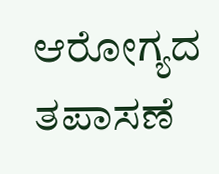ಆರೋಗ್ಯದ ತಪಾಸಣೆ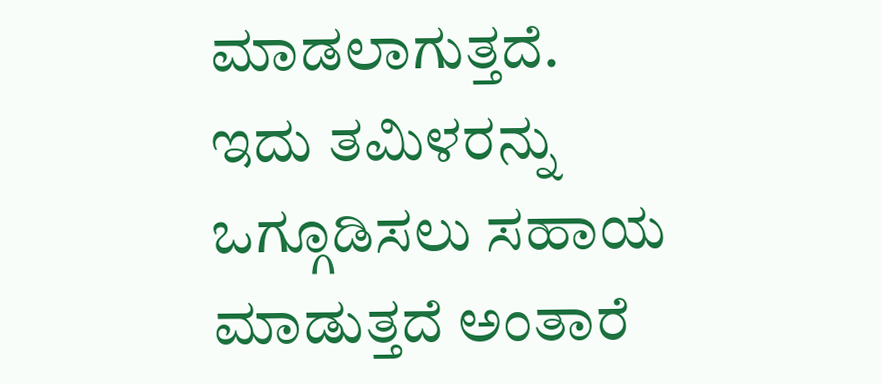ಮಾಡಲಾಗುತ್ತದೆ. ಇದು ತಮಿಳರನ್ನು ಒಗ್ಗೂಡಿಸಲು ಸಹಾಯ ಮಾಡುತ್ತದೆ ಅಂತಾರೆ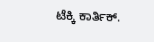ಟೆಕ್ಕಿ ಕಾರ್ತಿಕ್.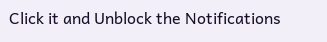Click it and Unblock the Notifications